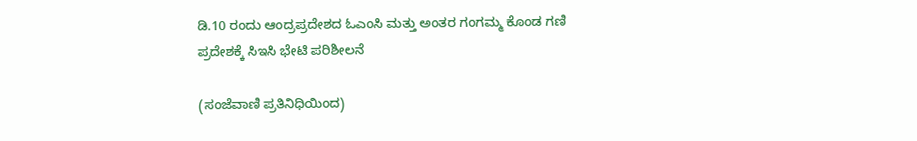ಡಿ.10 ರಂದು ಆಂದ್ರಪ್ರದೇಶದ ಓಎಂಸಿ ಮತ್ತು ಅಂತರ ಗಂಗಮ್ಮ ಕೊಂಡ ಗಣಿ ಪ್ರದೇಶಕ್ಕೆ ಸಿಇಸಿ ಭೇಟಿ ಪರಿಶೀಲನೆ

(ಸಂಜೆವಾಣಿ ಪ್ರತಿನಿಧಿಯಿಂದ)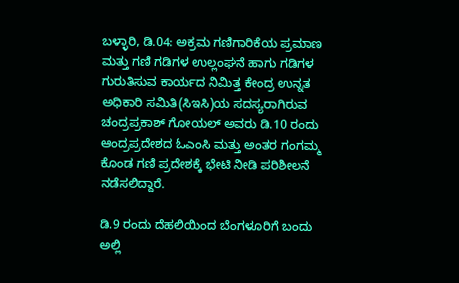ಬಳ್ಳಾರಿ, ಡಿ.04: ಅಕ್ರಮ ಗಣಿಗಾರಿಕೆಯ ಪ್ರಮಾಣ ಮತ್ತು ಗಣಿ ಗಡಿಗಳ ಉಲ್ಲಂಘನೆ ಹಾಗು ಗಡಿಗಳ ಗುರುತಿಸುವ ಕಾರ್ಯದ ನಿಮಿತ್ತ ಕೇಂದ್ರ ಉನ್ನತ ಅಧಿಕಾರಿ ಸಮಿತಿ(ಸಿಇಸಿ)ಯ ಸದಸ್ಯರಾಗಿರುವ ಚಂದ್ರಪ್ರಕಾಶ್ ಗೋಯಲ್ ಅವರು ಡಿ.10 ರಂದು ಆಂದ್ರಪ್ರದೇಶದ ಓಎಂಸಿ ಮತ್ತು ಅಂತರ ಗಂಗಮ್ಮ ಕೊಂಡ ಗಣಿ ಪ್ರದೇಶಕ್ಕೆ ಭೇಟಿ ನೀಡಿ ಪರಿಶೀಲನೆ ನಡೆಸಲಿದ್ದಾರೆ.

ಡಿ.9 ರಂದು ದೆಹಲಿಯಿಂದ ಬೆಂಗಳೂರಿಗೆ ಬಂದು ಅಲ್ಲಿ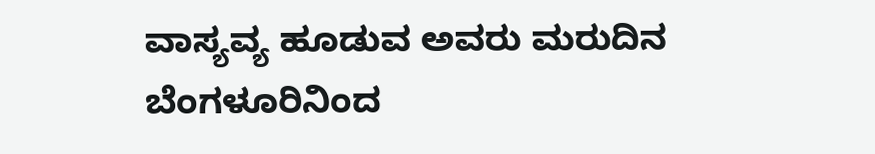ವಾಸ್ಯವ್ಯ ಹೂಡುವ ಅವರು ಮರುದಿನ ಬೆಂಗಳೂರಿನಿಂದ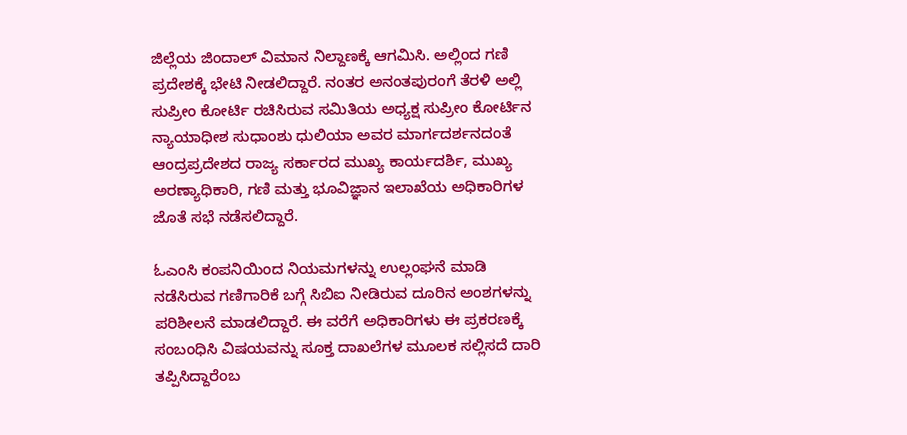ಜಿಲ್ಲೆಯ ಜಿಂದಾಲ್ ವಿಮಾನ ನಿಲ್ದಾಣಕ್ಕೆ ಆಗಮಿಸಿ. ಅಲ್ಲಿಂದ ಗಣಿ ಪ್ರದೇಶಕ್ಕೆ ಭೇಟಿ ನೀಡಲಿದ್ದಾರೆ. ನಂತರ ಅನಂತಪುರಂಗೆ ತೆರಳಿ ಅಲ್ಲಿ ಸುಪ್ರೀಂ ಕೋರ್ಟಿ ರಚಿಸಿರುವ ಸಮಿತಿಯ ಅಧ್ಯಕ್ಷ ಸುಪ್ರೀಂ ಕೋರ್ಟಿನ ನ್ಯಾಯಾಧೀಶ ಸುಧಾಂಶು ಧುಲಿಯಾ ಅವರ ಮಾರ್ಗದರ್ಶನದಂತೆ ಆಂದ್ರಪ್ರದೇಶದ ರಾಜ್ಯ ಸರ್ಕಾರದ ಮುಖ್ಯ ಕಾರ್ಯದರ್ಶಿ, ಮುಖ್ಯ ಅರಣ್ಯಾಧಿಕಾರಿ, ಗಣಿ ಮತ್ತು ಭೂವಿಜ್ಞಾನ ಇಲಾಖೆಯ ಅಧಿಕಾರಿಗಳ ಜೊತೆ ಸಭೆ ನಡೆಸಲಿದ್ದಾರೆ.

ಓಎಂಸಿ ಕಂಪನಿಯಿಂದ ನಿಯಮಗಳನ್ನು ಉಲ್ಲಂಘನೆ ಮಾಡಿ ನಡೆಸಿರುವ ಗಣಿಗಾರಿಕೆ ಬಗ್ಗೆ ಸಿಬಿಐ ನೀಡಿರುವ ದೂರಿನ ಅಂಶಗಳನ್ನು ಪರಿಶೀಲನೆ ಮಾಡಲಿದ್ದಾರೆ. ಈ ವರೆಗೆ ಅಧಿಕಾರಿಗಳು ಈ ಪ್ರಕರಣಕ್ಕೆ ಸಂಬಂಧಿಸಿ ವಿಷಯವನ್ನು ಸೂಕ್ತ ದಾಖಲೆಗಳ ಮೂಲಕ ಸಲ್ಲಿಸದೆ ದಾರಿ ತಪ್ಪಿಸಿದ್ದಾರೆಂಬ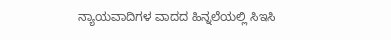ನ್ಯಾಯವಾದಿಗಳ ವಾದದ ಹಿನ್ನಲೆಯಲ್ಲಿ ಸಿಇಸಿ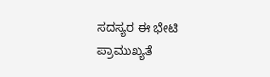ಸದಸ್ಯರ ಈ ಭೇಟಿ ಪ್ರಾಮುಖ್ಯತೆ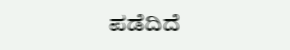ಪಡೆದಿದೆ